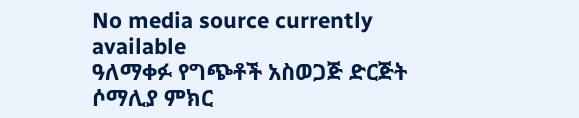No media source currently available
ዓለማቀፉ የግጭቶች አስወጋጅ ድርጅት ሶማሊያ ምክር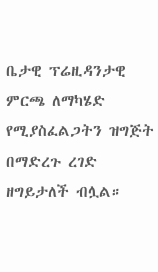ቤታዊ ፕሬዚዳንታዊ ምርጫ ለማካሄድ የሚያስፈልጋትን ዝግጅት በማድረጉ ረገድ ዘግይታለች ብሏል።